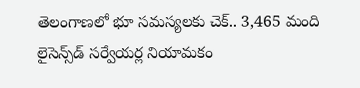తెలంగాణలో భూ సమస్యలకు చెక్.. 3,465 మంది లైసెన్స్‌డ్‌ సర్వేయర్ల నియామకం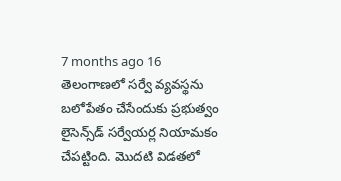7 months ago 16
తెలంగాణలో సర్వే వ్యవస్థను బలోపేతం చేసేందుకు ప్రభుత్వం లైసెన్స్‌డ్‌ సర్వేయర్ల నియామకం చేపట్టింది. మొదటి విడతలో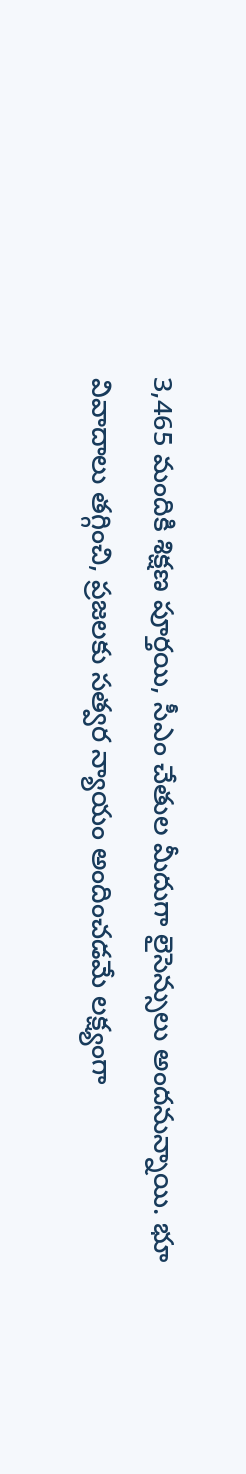3,465 మందికి శిక్షణ పూర్తయి, సీఎం చేతుల మీదుగా లైసెన్సులు అందనున్నాయి. భూ వివాదాలు తగ్గించి, ప్రజలకు సత్వర న్యాయం అందించడమే లక్ష్యంగా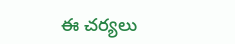ఈ చర్యలు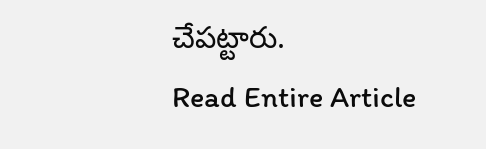చేపట్టారు.
Read Entire Article